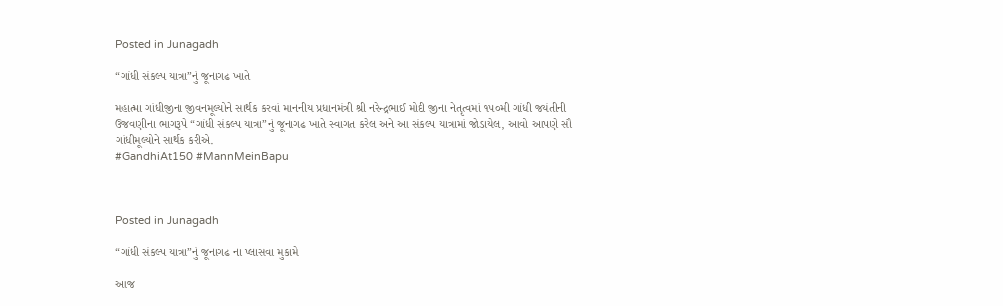Posted in Junagadh

“ગાંધી સંકલ્પ યાત્રા”નું જૂનાગઢ ખાતે

મહાત્મા ગાંધીજીના જીવનમૂલ્યોને સાર્થક કરવાં માનનીય પ્રધાનમંત્રી શ્રી નરેન્દ્રભાઈ મોદી જીના નેતૃત્વમાં ૧૫૦મી ગાંધી જયંતીની ઉજવણીના ભાગરૂપે “ગાંધી સંકલ્પ યાત્રા”નું જૂનાગઢ ખાતે સ્વાગત કરેલ અને આ સંકલ્પ યાત્રામાં જોડાયેલ, આવો આપણે સૌ ગાંધીમૂલ્યોને સાર્થક કરીએ.
#GandhiAt150 #MannMeinBapu



Posted in Junagadh

“ગાંધી સંકલ્પ યાત્રા”નું જૂનાગઢ ના પ્લાસવા મુકામે

આજ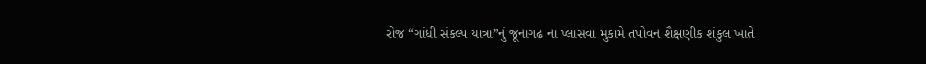રોજ “ગાંધી સંકલ્પ યાત્રા”નું જૂનાગઢ ના પ્લાસવા મુકામે તપોવન શૈક્ષણીક શંકુલ ખાતે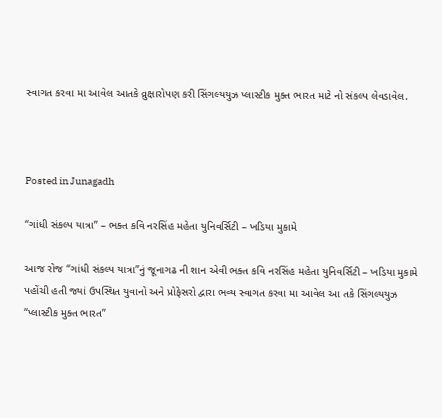સ્વાગત કરવા મા આવેલ આતકે વ્રુક્ષારોપણ કરી સિંગલ્યયુઝ પ્લાસ્ટીક મુક્ત ભારત માટે નો સંકલ્પ લેવડાવેલ.



Posted in Junagadh

“ગાંધી સંકલ્પ યાત્રા” – ભક્ત કવિ નરસિંહ મહેતા યુનિવર્સિટી – ખડિયા મુકામે

આજ રોજ “ગાંધી સંકલ્પ યાત્રા”નું જૂનાગઢ ની શાન એવી ભક્ત કવિ નરસિંહ મહેતા યુનિવર્સિટી – ખડિયા મુકામે પહોંચી હતી જ્યાં ઉપસ્થિત યુવાનો અને પ્રોફેસરો દ્વારા ભવ્ય સ્વાગત કરવા મા આવેલ આ તકે સિંગલ્યયુઝ “પ્લાસ્ટીક મુક્ત ભારત”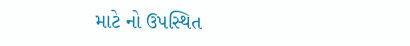માટે નો ઉપસ્થિત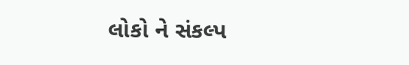લોકો ને સંકલ્પ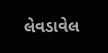લેવડાવેલ